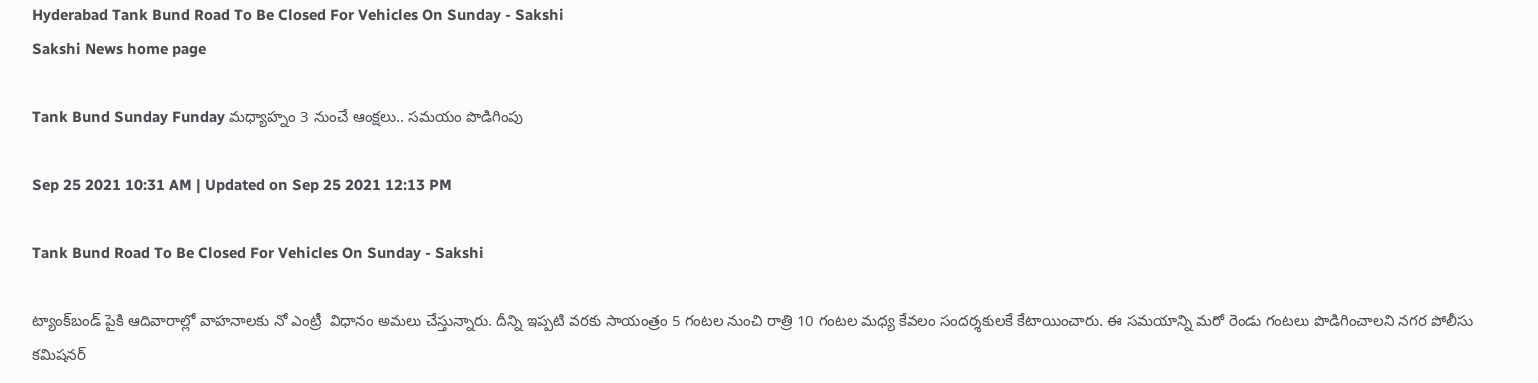Hyderabad Tank Bund Road To Be Closed For Vehicles On Sunday - Sakshi
Sakshi News home page

Tank Bund Sunday Funday మధ్యాహ్నం 3 నుంచే ఆంక్షలు.. సమయం పొడిగింపు

Sep 25 2021 10:31 AM | Updated on Sep 25 2021 12:13 PM

Tank Bund Road To Be Closed For Vehicles On Sunday - Sakshi

ట్యాంక్‌బండ్‌ పైకి ఆదివారాల్లో వాహనాలకు నో ఎంట్రీ  విధానం అమలు చేస్తున్నారు. దీన్ని ఇప్పటి వరకు సాయంత్రం 5 గంటల నుంచి రాత్రి 10 గంటల మధ్య కేవలం సందర్శకులకే కేటాయించారు. ఈ సమయాన్ని మరో రెండు గంటలు పొడిగించాలని నగర పోలీసు కమిషనర్‌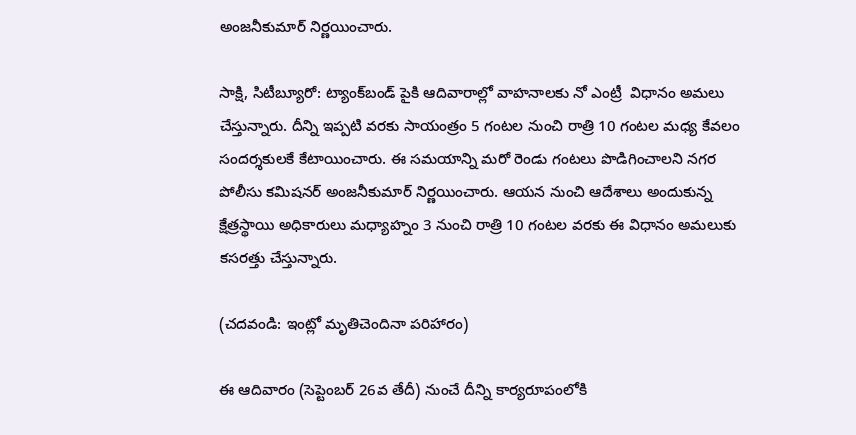అంజనీకుమార్‌ నిర్ణయించారు.

సాక్షి, సిటీబ్యూరో: ట్యాంక్‌బండ్‌ పైకి ఆదివారాల్లో వాహనాలకు నో ఎంట్రీ  విధానం అమలు చేస్తున్నారు. దీన్ని ఇప్పటి వరకు సాయంత్రం 5 గంటల నుంచి రాత్రి 10 గంటల మధ్య కేవలం సందర్శకులకే కేటాయించారు. ఈ సమయాన్ని మరో రెండు గంటలు పొడిగించాలని నగర పోలీసు కమిషనర్‌ అంజనీకుమార్‌ నిర్ణయించారు. ఆయన నుంచి ఆదేశాలు అందుకున్న క్షేత్రస్థాయి అధికారులు మధ్యాహ్నం 3 నుంచి రాత్రి 10 గంటల వరకు ఈ విధానం అమలుకు కసరత్తు చేస్తున్నారు.

(చదవండి: ఇంట్లో మృతిచెందినా పరిహారం)

ఈ ఆదివారం (సెప్టెంబర్‌ 26వ తేదీ) నుంచే దీన్ని కార్యరూపంలోకి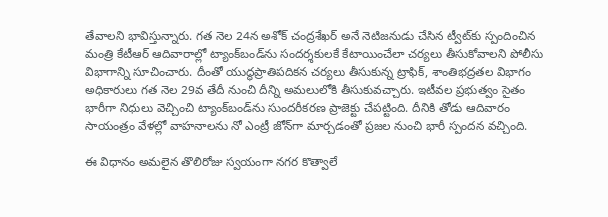తేవాలని భావిస్తున్నారు. గత నెల 24న అశోక్‌ చంద్రశేఖర్‌ అనే నెటిజనుడు చేసిన ట్వీట్‌కు స్పందించిన మంత్రి కేటీఆర్‌ ఆదివారాల్లో ట్యాంక్‌బండ్‌ను సందర్శకులకే కేటాయించేలా చర్యలు తీసుకోవాలని పోలీసు విభాగాన్ని సూచించారు. దీంతో యుద్ధప్రాతిపదికన చర్యలు తీసుకున్న ట్రాఫిక్, శాంతిభద్రతల విభాగం అధికారులు గత నెల 29వ తేదీ నుంచి దీన్ని అమలులోకి తీసుకువచ్చారు. ఇటీవల ప్రభుత్వం సైతం భారీగా నిధులు వెచ్చించి ట్యాంక్‌బండ్‌ను సుందరీకరణ ప్రాజెక్టు చేపట్టింది. దీనికి తోడు ఆదివారం సాయంత్రం వేళల్లో వాహనాలను నో ఎంట్రీ జోన్‌గా మార్చడంతో ప్రజల నుంచి భారీ స్పందన వచ్చింది.

ఈ విధానం అమలైన తొలిరోజు స్వయంగా నగర కొత్వాలే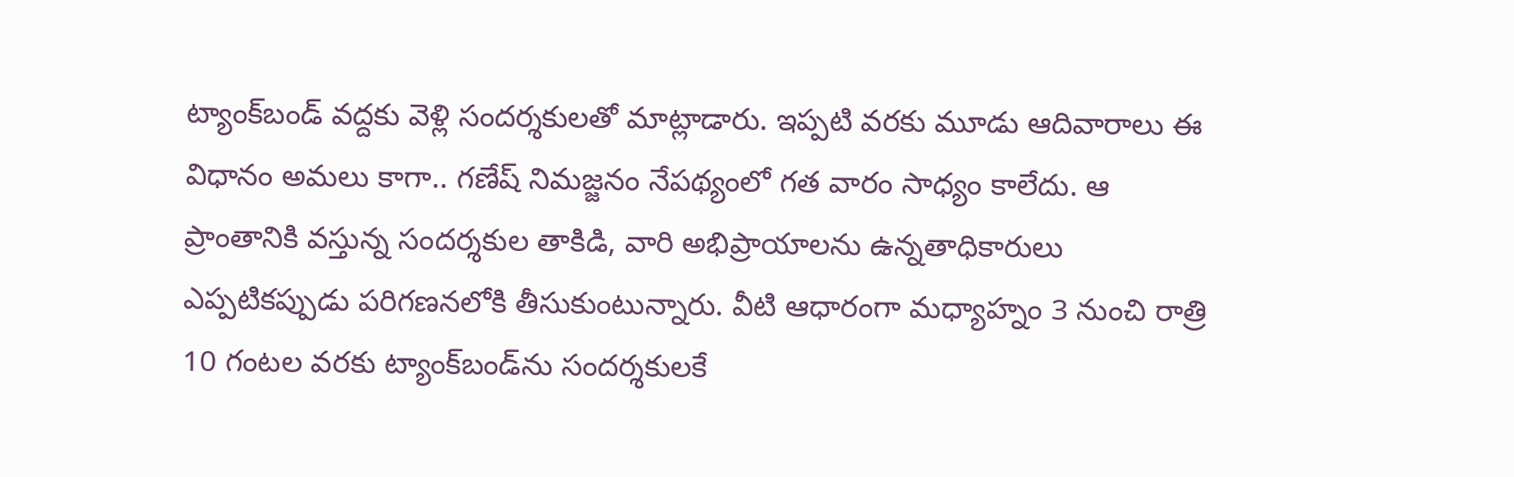ట్యాంక్‌బండ్‌ వద్దకు వెళ్లి సందర్శకులతో మాట్లాడారు. ఇప్పటి వరకు మూడు ఆదివారాలు ఈ విధానం అమలు కాగా.. గణేష్‌ నిమజ్జనం నేపథ్యంలో గత వారం సాధ్యం కాలేదు. ఆ ప్రాంతానికి వస్తున్న సందర్శకుల తాకిడి, వారి అభిప్రాయాలను ఉన్నతాధికారులు ఎప్పటికప్పుడు పరిగణనలోకి తీసుకుంటున్నారు. వీటి ఆధారంగా మధ్యాహ్నం 3 నుంచి రాత్రి 10 గంటల వరకు ట్యాంక్‌బండ్‌ను సందర్శకులకే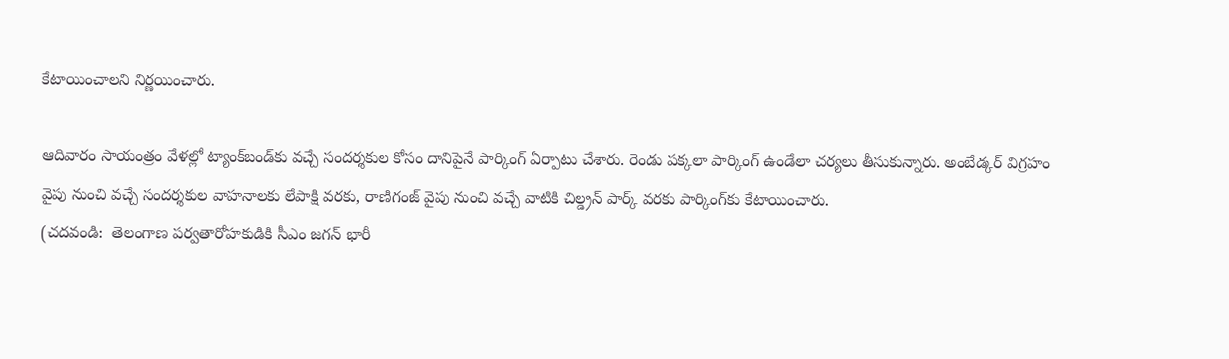కేటాయించాలని నిర్ణయించారు.

ఆదివారం సాయంత్రం వేళల్లో ట్యాంక్‌బండ్‌కు వచ్చే సందర్శకుల కోసం దానిపైనే పార్కింగ్‌ ఏర్పాటు చేశారు. రెండు పక్కలా పార్కింగ్‌ ఉండేలా చర్యలు తీసుకున్నారు. అంబేడ్కర్‌ విగ్రహం వైపు నుంచి వచ్చే సందర్శకుల వాహనాలకు లేపాక్షి వరకు, రాణిగంజ్‌ వైపు నుంచి వచ్చే వాటికి చిల్డ్రన్‌ పార్క్‌ వరకు పార్కింగ్‌కు కేటాయించారు.
(చదవండి:  తెలంగాణ పర్వతారోహకుడికి సీఎం జగన్‌ భారీ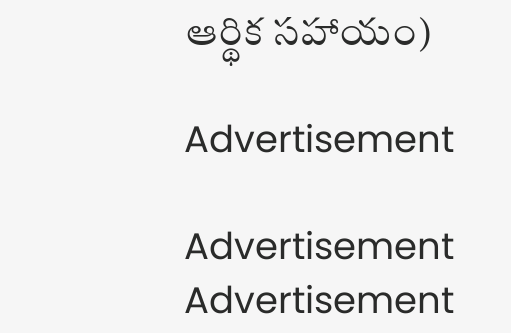ఆర్థిక సహాయం)

Advertisement

Advertisement
Advertisement